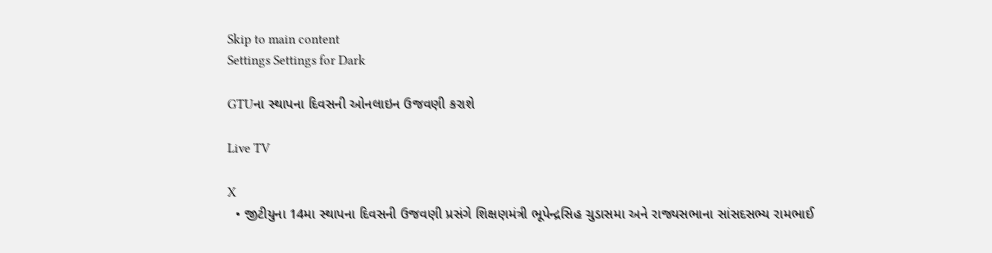Skip to main content
Settings Settings for Dark

GTUના સ્થાપના દિવસની ઓનલાઇન ઉજવણી કરાશે

Live TV

X
  • જીટીયુના 14મા સ્થાપના દિવસની ઉજવણી પ્રસંગે શિક્ષણમંત્રી ભૂપેન્દ્રસિહ ચુડાસમા અને રાજ્યસભાના સાંસદસભ્ય રામભાઈ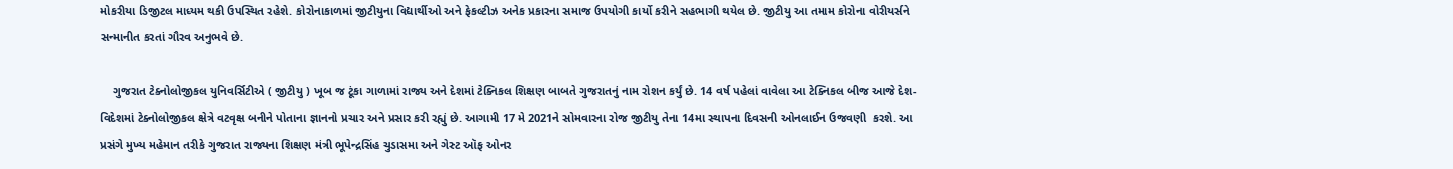મોકરીયા ડિજીટલ માધ્યમ થકી ઉપસ્થિત રહેશે. કોરોનાકાળમાં જીટીયુના વિદ્યાર્થીઓ અને ફેકલ્ટીઝ અનેક પ્રકારના સમાજ ઉપયોગી કાર્યો કરીને સહભાગી થયેલ છે. જીટીયુ આ તમામ કોરોના વોરીયર્સને સન્માનીત કરતાં ગૌરવ અનુભવે છે.

    ગુજરાત ટેક્નોલોજીકલ યુનિવર્સિટીએ ( જીટીયુ ) ખૂબ જ ટૂંકા ગાળામાં રાજ્ય અને દેશમાં ટેક્નિકલ શિક્ષણ બાબતે ગુજરાતનું નામ રોશન કર્યું છે. 14 વર્ષ પહેલાં વાવેલા આ ટેક્નિકલ બીજ આજે દેશ-વિદેશમાં ટેક્નોલોજીકલ ક્ષેત્રે વટવૃક્ષ બનીને પોતાના જ્ઞાનનો પ્રચાર અને પ્રસાર કરી રહ્યું છે. આગામી 17 મે 2021ને સોમવારના રોજ જીટીયુ તેના 14મા સ્થાપના દિવસની ઓનલાઈન ઉજવણી  કરશે. આ પ્રસંગે મુખ્ય મહેમાન તરીકે ગુજરાત રાજ્યના શિક્ષણ મંત્રી ભૂપેન્દ્રસિંહ ચુડાસમા અને ગેસ્ટ ઑફ ઓનર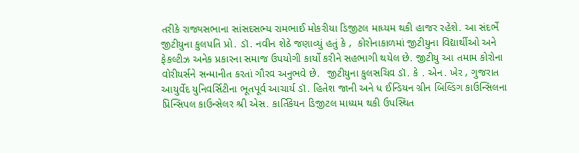તરીકે રાજ્યસભાના સાંસદસભ્ય રામભાઈ મોકરીયા ડિજીટલ માધ્યમ થકી હાજર રહેશે. આ સંદર્ભે જીટીયુના કુલપતિ પ્રો. ડૉ. નવીન શેઠે જણાવ્યું હતું કે ,  કોરોનાકાળમાં જીટીયુના વિદ્યાર્થીઓ અને ફેકલ્ટીઝ અનેક પ્રકારના સમાજ ઉપયોગી કાર્યો કરીને સહભાગી થયેલ છે. જીટીયુ આ તમામ કોરોના વોરીયર્સને સન્માનીત કરતાં ગૌરવ અનુભવે છે.  જીટીયુના કુલસચિવ ડૉ. કે . એન. ખેર , ગુજરાત આયુર્વેદ યુનિવર્સિટીના ભૂતપૂર્વ આચાર્ય ડૉ. હિતેશ જાની અને ધ ઈન્ડિયન ગ્રીન બિલ્ડિંગ કાઉન્સિલના પ્રિન્સિપલ કાઉન્સેલર શ્રી એસ. કાર્તિકેયન ડિજીટલ માધ્યમ થકી ઉપસ્થિત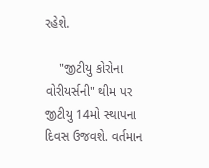રહેશે.

    "જીટીયુ કોરોના વોરીયર્સની" થીમ પર જીટીયુ 14મો સ્થાપના દિવસ ઉજવશે. વર્તમાન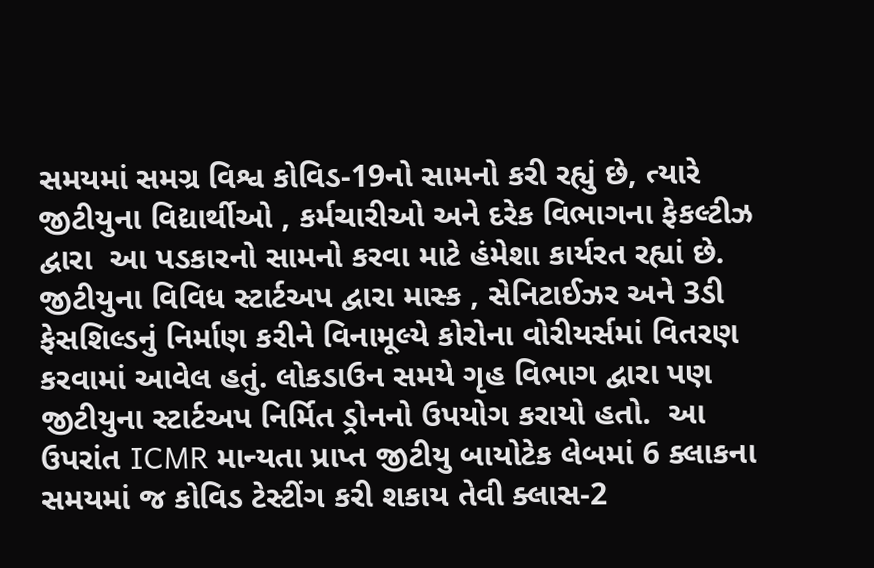સમયમાં સમગ્ર વિશ્વ કોવિડ-19નો સામનો કરી રહ્યું છે, ત્યારે જીટીયુના વિદ્યાર્થીઓ , કર્મચારીઓ અને દરેક વિભાગના ફેકલ્ટીઝ  દ્વારા  આ પડકારનો સામનો કરવા માટે હંમેશા કાર્યરત રહ્યાં છે. જીટીયુના વિવિધ સ્ટાર્ટઅપ દ્વારા માસ્ક , સેનિટાઈઝર અને 3ડી ફેસશિલ્ડનું નિર્માણ કરીને વિનામૂલ્યે કોરોના વોરીયર્સમાં વિતરણ કરવામાં આવેલ હતું. લોકડાઉન સમયે ગૃહ વિભાગ દ્વારા પણ જીટીયુના સ્ટાર્ટઅપ નિર્મિત ડ્રોનનો ઉપયોગ કરાયો હતો.  આ ઉપરાંત ICMR માન્યતા પ્રાપ્ત જીટીયુ બાયોટેક લેબમાં 6 ક્લાકના સમયમાં જ કોવિડ ટેસ્ટીંગ કરી શકાય તેવી ક્લાસ-2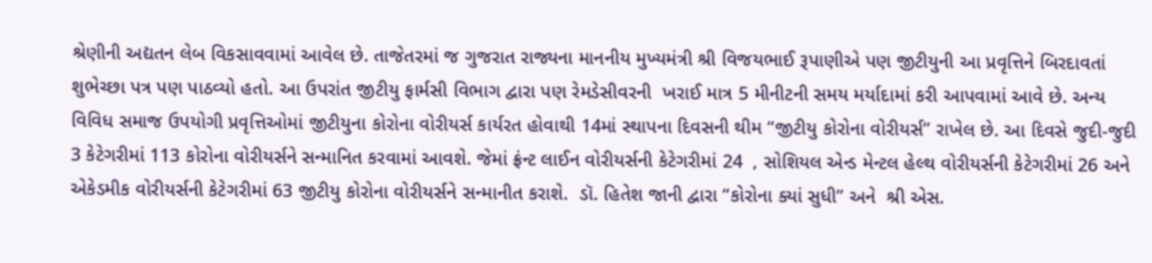શ્રેણીની અદ્યતન લેબ વિકસાવવામાં આવેલ છે. તાજેતરમાં જ ગુજરાત રાજ્યના માનનીય મુખ્યમંત્રી શ્રી વિજયભાઈ રૂપાણીએ પણ જીટીયુની આ પ્રવૃત્તિને બિરદાવતાં શુભેચ્છા પત્ર પણ પાઠવ્યો હતો. આ ઉપરાંત જીટીયુ ફાર્મસી વિભાગ દ્વારા પણ રેમડેસીવરની  ખરાઈ માત્ર 5 મીનીટની સમય મર્યાદામાં કરી આપવામાં આવે છે. અન્ય વિવિધ સમાજ ઉપયોગી પ્રવૃત્તિઓમાં જીટીયુના કોરોના વોરીયર્સ કાર્યરત હોવાથી 14માં સ્થાપના દિવસની થીમ “જીટીયુ કોરોના વોરીયર્સ” રાખેલ છે. આ દિવસે જુદી-જુદી 3 કેટેગરીમાં 113 કોરોના વોરીયર્સને સન્માનિત કરવામાં આવશે. જેમાં ફ્રંન્ટ લાઈન વોરીયર્સની કેટેગરીમાં 24  , સોશિયલ એન્ડ મેન્ટલ હેલ્થ વોરીયર્સની કેટેગરીમાં 26 અને એકેડમીક વોરીયર્સની કેટેગરીમાં 63 જીટીયુ કોરોના વોરીયર્સને સન્માનીત કરાશે.  ડૉ. હિતેશ જાની દ્વારા “કોરોના ક્યાં સુધી” અને  શ્રી એસ.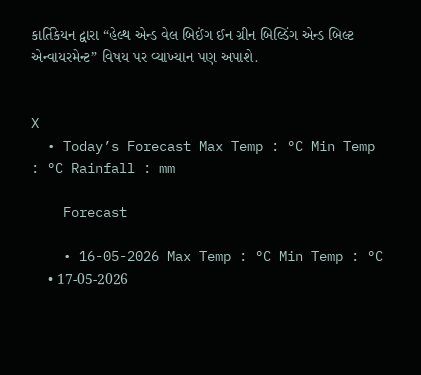કાર્તિકેયન દ્વારા “હેલ્થ એન્ડ વેલ બિઈંગ ઈન ગ્રીન બિલ્ડિંગ એન્ડ બિલ્ટ એન્વાયરમેન્ટ” વિષય પર વ્યાખ્યાન પણ અપાશે.


X
  • Today’s Forecast Max Temp : °C Min Temp : °C Rainfall : mm

    Forecast

    • 16-05-2026 Max Temp : °C Min Temp : °C
    • 17-05-2026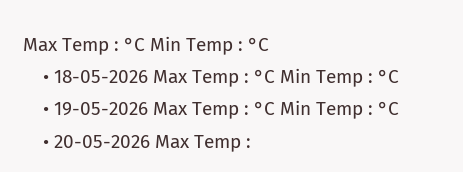Max Temp : °C Min Temp : °C
    • 18-05-2026 Max Temp : °C Min Temp : °C
    • 19-05-2026 Max Temp : °C Min Temp : °C
    • 20-05-2026 Max Temp :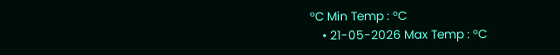°C Min Temp : °C
    • 21-05-2026 Max Temp : °C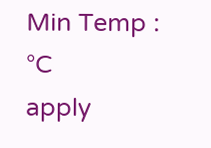Min Temp : °C
apply